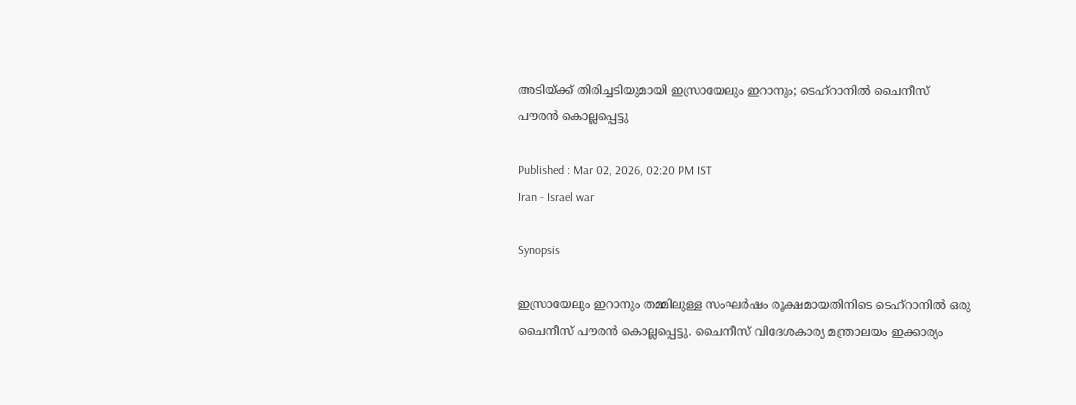അടിയ്ക്ക് തിരിച്ചടിയുമായി ഇസ്രായേലും ഇറാനും; ടെഹ്റാനിൽ ചൈനീസ് പൗരൻ കൊല്ലപ്പെട്ടു

Published : Mar 02, 2026, 02:20 PM IST
Iran - Israel war

Synopsis

ഇസ്രായേലും ഇറാനും തമ്മിലുള്ള സംഘർഷം രൂക്ഷമായതിനിടെ ടെഹ്റാനിൽ ഒരു ചൈനീസ് പൗരൻ കൊല്ലപ്പെട്ടു. ചൈനീസ് വിദേശകാര്യ മന്ത്രാലയം ഇക്കാര്യം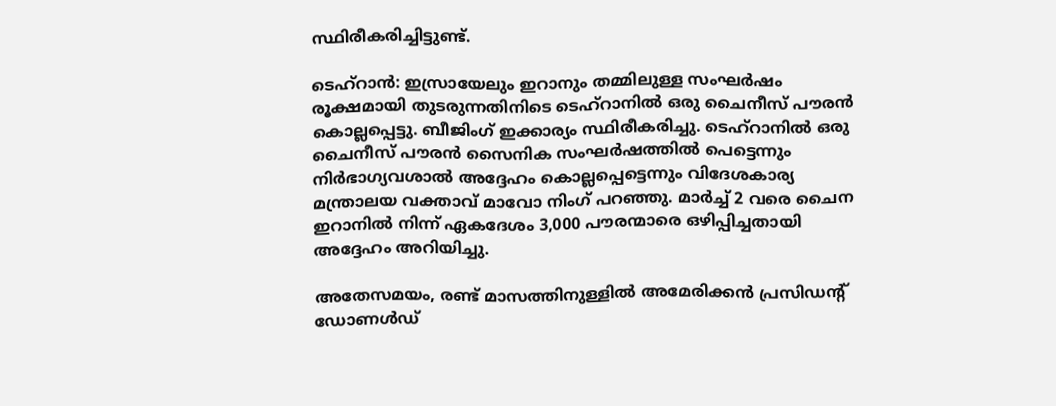സ്ഥിരീകരിച്ചിട്ടുണ്ട്.

ടെഹ്റാൻ: ഇസ്രായേലും ഇറാനും തമ്മിലുള്ള സംഘർഷം രൂക്ഷമായി തുടരുന്നതിനിടെ ടെഹ്റാനിൽ ഒരു ചൈനീസ് പൗരൻ കൊല്ലപ്പെട്ടു. ബീജിംഗ് ഇക്കാര്യം സ്ഥിരീകരിച്ചു. ടെഹ്‌റാനിൽ ഒരു ചൈനീസ് പൗരൻ സൈനിക സംഘർഷത്തിൽ പെട്ടെന്നും നിർഭാഗ്യവശാൽ അദ്ദേഹം കൊല്ലപ്പെട്ടെന്നും വിദേശകാര്യ മന്ത്രാലയ വക്താവ് മാവോ നിംഗ് പറഞ്ഞു. മാർച്ച് 2 വരെ ചൈന ഇറാനിൽ നിന്ന് ഏകദേശം 3,000 പൗരന്മാരെ ഒഴിപ്പിച്ചതായി അദ്ദേഹം അറിയിച്ചു.

അതേസമയം, രണ്ട് മാസത്തിനുള്ളിൽ അമേരിക്കൻ പ്രസിഡന്‍റ് ഡോണൾഡ്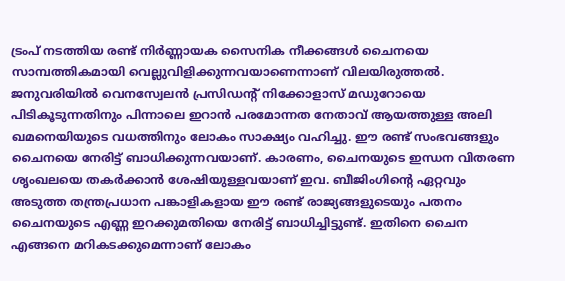ട്രംപ് നടത്തിയ രണ്ട് നിർണ്ണായക സൈനിക നീക്കങ്ങൾ ചൈനയെ സാമ്പത്തികമായി വെല്ലുവിളിക്കുന്നവയാണെന്നാണ് വിലയിരുത്തൽ. ജനുവരിയിൽ വെനസ്വേലൻ പ്രസിഡന്‍റ് നിക്കോളാസ് മഡുറോയെ പിടികൂടുന്നതിനും പിന്നാലെ ഇറാൻ പരമോന്നത നേതാവ് ആയത്തുള്ള അലി ഖമനെയിയുടെ വധത്തിനും ലോകം സാക്ഷ്യം വഹിച്ചു. ഈ രണ്ട് സംഭവങ്ങളും ചൈനയെ നേരിട്ട് ബാധിക്കുന്നവയാണ്. കാരണം, ചൈനയുടെ ഇന്ധന വിതരണ ശൃംഖലയെ തകർക്കാൻ ശേഷിയുള്ളവയാണ് ഇവ. ബീജിംഗിന്‍റെ ഏറ്റവും അടുത്ത തന്ത്രപ്രധാന പങ്കാളികളായ ഈ രണ്ട് രാജ്യങ്ങളുടെയും പതനം ചൈനയുടെ എണ്ണ ഇറക്കുമതിയെ നേരിട്ട് ബാധിച്ചിട്ടുണ്ട്. ഇതിനെ ചൈന എങ്ങനെ മറികടക്കുമെന്നാണ് ലോകം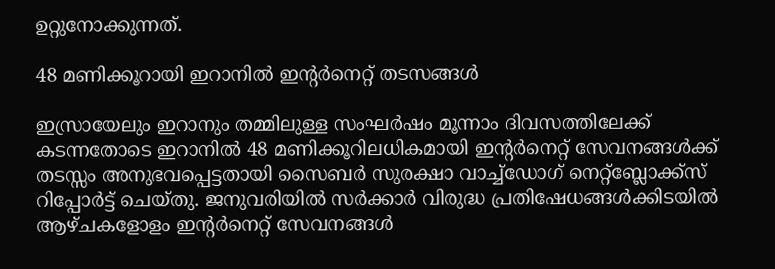ഉറ്റുനോക്കുന്നത്.

48 മണിക്കൂറായി ഇറാനിൽ ഇന്റർനെറ്റ് തടസങ്ങൾ

ഇസ്രായേലും ഇറാനും തമ്മിലുള്ള സംഘർഷം മൂന്നാം ദിവസത്തിലേക്ക് കടന്നതോടെ ഇറാനിൽ 48 മണിക്കൂറിലധികമായി ഇന്റർനെറ്റ് സേവനങ്ങൾക്ക് തടസ്സം അനുഭവപ്പെട്ടതായി സൈബർ സുരക്ഷാ വാച്ച്ഡോഗ് നെറ്റ്ബ്ലോക്ക്സ് റിപ്പോർട്ട് ചെയ്തു. ജനുവരിയിൽ സർക്കാർ വിരുദ്ധ പ്രതിഷേധങ്ങൾക്കിടയിൽ ആഴ്ചകളോളം ഇന്റർനെറ്റ് സേവനങ്ങൾ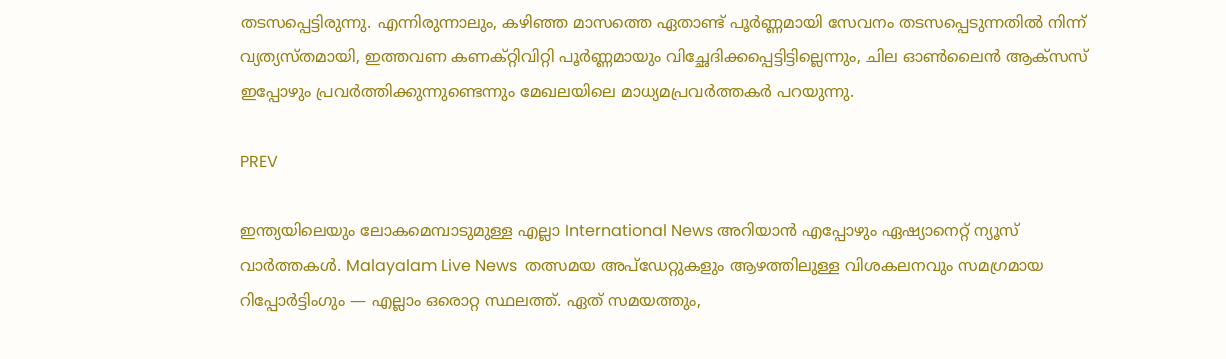തടസപ്പെട്ടിരുന്നു. എന്നിരുന്നാലും, കഴിഞ്ഞ മാസത്തെ ഏതാണ്ട് പൂർണ്ണമായി സേവനം തടസപ്പെടുന്നതിൽ നിന്ന് വ്യത്യസ്തമായി, ഇത്തവണ കണക്റ്റിവിറ്റി പൂർണ്ണമായും വിച്ഛേദിക്കപ്പെട്ടിട്ടില്ലെന്നും, ചില ഓൺലൈൻ ആക്‌സസ് ഇപ്പോഴും പ്രവർത്തിക്കുന്നുണ്ടെന്നും മേഖലയിലെ മാധ്യമപ്രവർത്തകർ പറയുന്നു.

PREV

ഇന്ത്യയിലെയും ലോകമെമ്പാടുമുള്ള എല്ലാ International News അറിയാൻ എപ്പോഴും ഏഷ്യാനെറ്റ് ന്യൂസ് വാർത്തകൾ. Malayalam Live News  തത്സമയ അപ്‌ഡേറ്റുകളും ആഴത്തിലുള്ള വിശകലനവും സമഗ്രമായ റിപ്പോർട്ടിംഗും — എല്ലാം ഒരൊറ്റ സ്ഥലത്ത്. ഏത് സമയത്തും,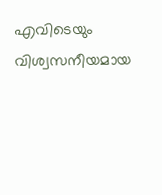എവിടെയും വിശ്വസനീയമായ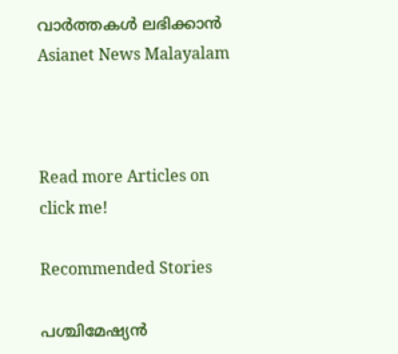വാർത്തകൾ ലഭിക്കാൻ Asianet News Malayalam



Read more Articles on
click me!

Recommended Stories

പശ്ചിമേഷ്യൻ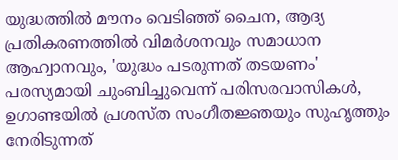യുദ്ധത്തിൽ മൗനം വെടിഞ്ഞ് ചൈന, ആദ്യ പ്രതികരണത്തിൽ വിമര്‍ശനവും സമാധാന ആഹ്വാനവും, 'യുദ്ധം പടരുന്നത് തടയണം'
പരസ്യമായി ചുംബിച്ചുവെന്ന് പരിസരവാസികൾ, ഉഗാണ്ടയിൽ പ്രശസ്ത സംഗീതജ്ഞയും സുഹൃത്തും നേരിടുന്നത്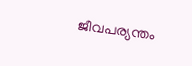ജീവപര്യന്തം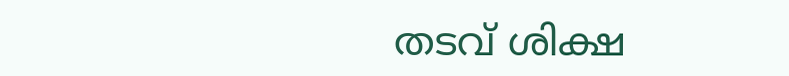തടവ് ശിക്ഷ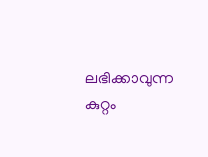ലഭിക്കാവുന്ന കുറ്റം